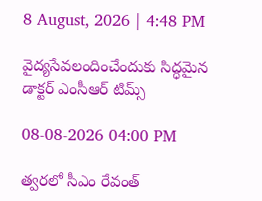8 August, 2026 | 4:48 PM

వైద్యసేవలందించేందుకు సిద్ధమైన డాక్టర్ ఎంసీఆర్ టిమ్స్

08-08-2026 04:00 PM

త్వరలో సీఎం రేవంత్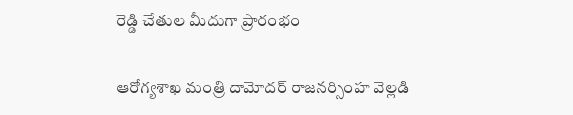రెడ్డి చేతుల మీదుగా ప్రారంభం

ఆరోగ్యశాఖ మంత్రి దామోదర్ రాజనర్సింహ వెల్లడి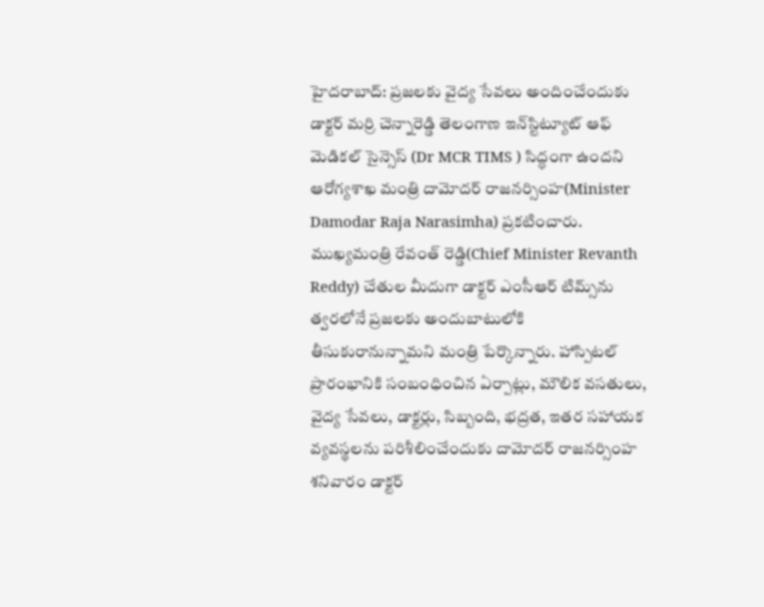హైదరాబాద్: ప్రజలకు వైద్య సేవలు అందించేందుకు డాక్టర్ మర్రి చెన్నారెడ్డి తెలంగాణ ఇన్‌స్టిట్యూట్ ఆఫ్ మెడికల్ సైన్సెస్ (Dr MCR TIMS ) సిద్ధంగా ఉందని ఆరోగ్యశాఖ మంత్రి దామోదర్ రాజనర్సింహ(Minister Damodar Raja Narasimha) ప్రకటించారు. ముఖ్యమంత్రి రేవంత్ రెడ్డి(Chief Minister Revanth Reddy) చేతుల మీదుగా డాక్టర్ ఎంసీఆర్ టిమ్స్‌ను త్వరలోనే ప్రజలకు అందుబాటులోకి తీసుకురానున్నామని మంత్రి పేర్కొన్నారు. హాస్పిటల్ ప్రారంభానికి సంబంధించిన ఏర్పాట్లు, మౌలిక వసతులు, వైద్య సేవలు, డాక్టర్లు, సిబ్బంది, భద్రత, ఇతర సహాయక వ్యవస్థలను పరిశీలించేందుకు దామోదర్ రాజనర్సింహ శనివారం డాక్టర్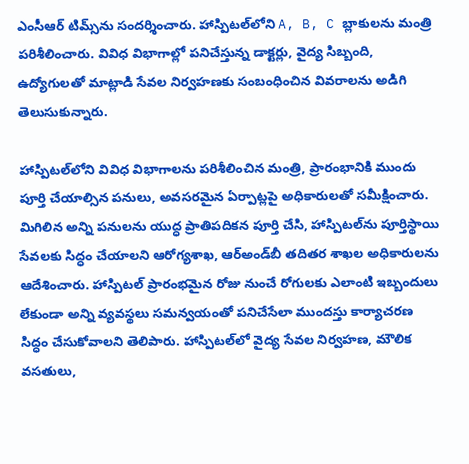ఎంసీఆర్ టిమ్స్‌ను సందర్శించారు. హాస్పిటల్‌లోని A, B, C బ్లాకులను మంత్రి పరిశీలించారు. వివిధ విభాగాల్లో పనిచేస్తున్న డాక్టర్లు, వైద్య సిబ్బంది, ఉద్యోగులతో మాట్లాడి సేవల నిర్వహణకు సంబంధించిన వివరాలను అడిగి తెలుసుకున్నారు.

హాస్పిటల్‌లోని వివిధ విభాగాలను పరిశీలించిన మంత్రి, ప్రారంభానికి ముందు పూర్తి చేయాల్సిన పనులు, అవసరమైన ఏర్పాట్లపై అధికారులతో సమీక్షించారు. మిగిలిన అన్ని పనులను యుద్ధ ప్రాతిపదికన పూర్తి చేసి, హాస్పిటల్‌ను పూర్తిస్థాయి సేవలకు సిద్ధం చేయాలని ఆరోగ్యశాఖ, ఆర్‌అండ్‌బీ తదితర శాఖల అధికారులను ఆదేశించారు. హాస్పిటల్ ప్రారంభమైన రోజు నుంచే రోగులకు ఎలాంటి ఇబ్బందులు లేకుండా అన్ని వ్యవస్థలు సమన్వయంతో పనిచేసేలా ముందస్తు కార్యాచరణ సిద్ధం చేసుకోవాలని తెలిపారు. హాస్పిటల్‌లో వైద్య సేవల నిర్వహణ, మౌలిక వసతులు,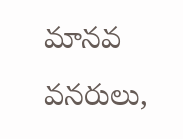మానవ వనరులు,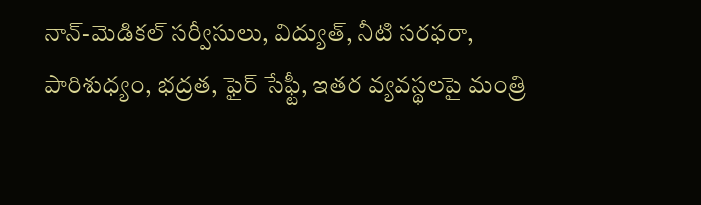నాన్‌-మెడికల్ సర్వీసులు, విద్యుత్, నీటి సరఫరా, పారిశుధ్యం, భద్రత, ఫైర్ సేఫ్టీ, ఇతర వ్యవస్థలపై మంత్రి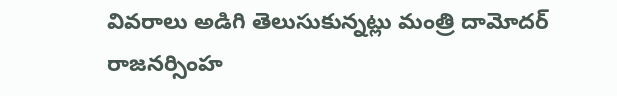వివరాలు అడిగి తెలుసుకున్నట్లు మంత్రి దామోదర్ రాజనర్సింహ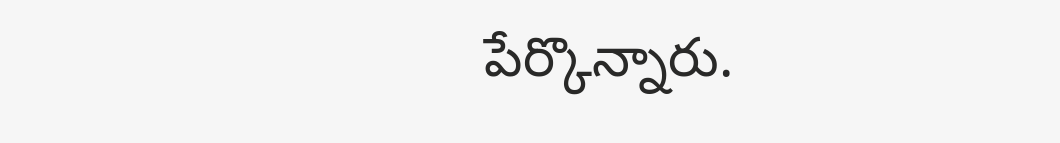పేర్కొన్నారు.